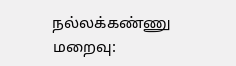நல்லக்கண்ணு மறைவு: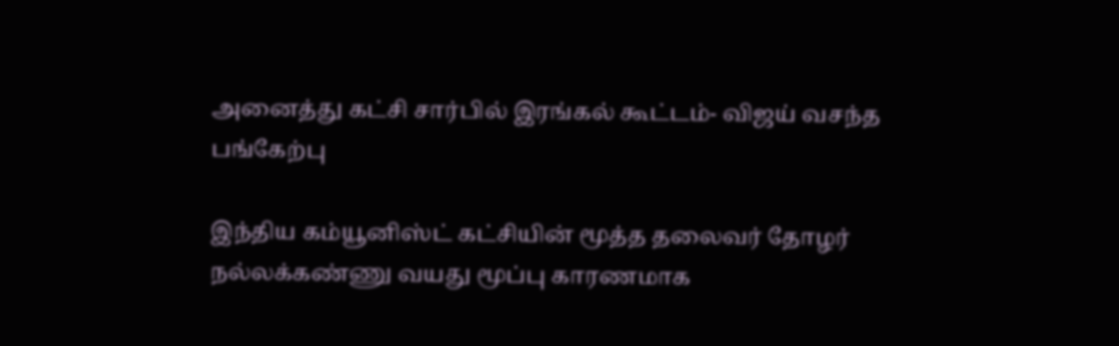அனைத்து கட்சி சார்பில் இரங்கல் கூட்டம்- விஜய் வசந்த பங்கேற்பு

இந்திய கம்யூனிஸ்ட் கட்சியின் மூத்த தலைவர் தோழர் நல்லக்கண்ணு வயது மூப்பு காரணமாக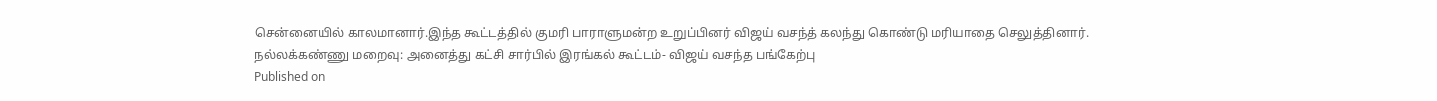சென்னையில் காலமானார்.இந்த கூட்டத்தில் குமரி பாராளுமன்ற உறுப்பினர் விஜய் வசந்த் கலந்து கொண்டு மரியாதை செலுத்தினார்.
நல்லக்கண்ணு மறைவு: அனைத்து கட்சி சார்பில் இரங்கல் கூட்டம்- விஜய் வசந்த பங்கேற்பு
Published on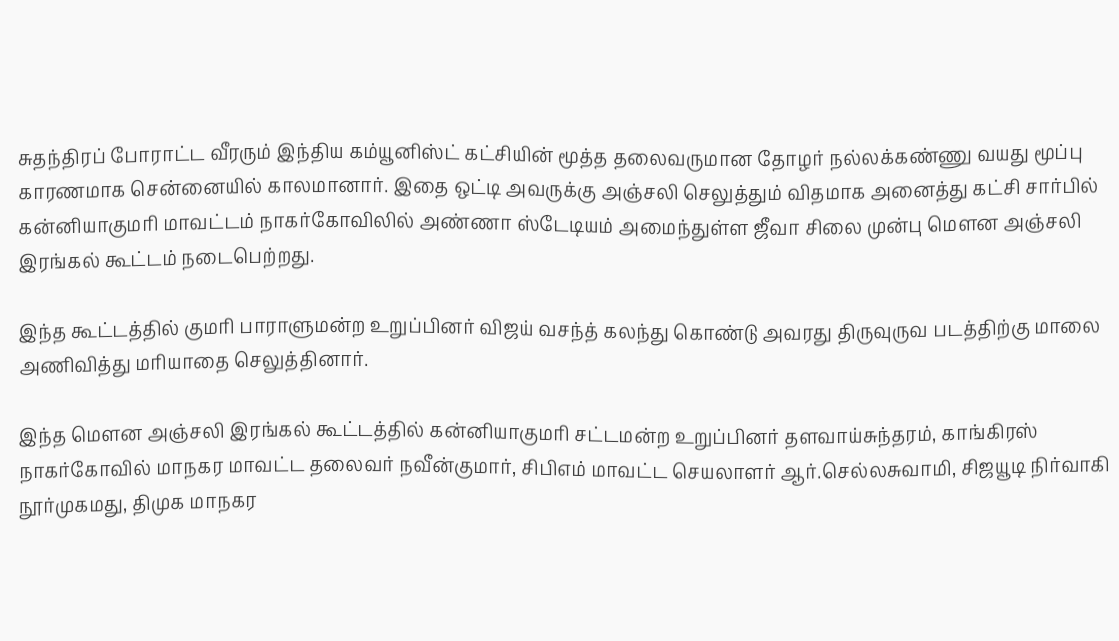சுதந்திரப் போராட்ட வீரரும் இந்திய கம்யூனிஸ்ட் கட்சியின் மூத்த தலைவருமான தோழர் நல்லக்கண்ணு வயது மூப்பு காரணமாக சென்னையில் காலமானார். இதை ஒட்டி அவருக்கு அஞ்சலி செலுத்தும் விதமாக அனைத்து கட்சி சார்பில் கன்னியாகுமரி மாவட்டம் நாகர்கோவிலில் அண்ணா ஸ்டேடியம் அமைந்துள்ள ஜீவா சிலை முன்பு மௌன அஞ்சலி இரங்கல் கூட்டம் நடைபெற்றது.

இந்த கூட்டத்தில் குமரி பாராளுமன்ற உறுப்பினர் விஜய் வசந்த் கலந்து கொண்டு அவரது திருவுருவ படத்திற்கு மாலை அணிவித்து மரியாதை செலுத்தினார்.

இந்த மௌன அஞ்சலி இரங்கல் கூட்டத்தில் கன்னியாகுமரி சட்டமன்ற உறுப்பினர் தளவாய்சுந்தரம், காங்கிரஸ் நாகர்கோவில் மாநகர மாவட்ட தலைவர் நவீன்குமார், சிபிஎம் மாவட்ட செயலாளர் ஆர்.செல்லசுவாமி, சிஜயூடி நிர்வாகி நூர்முகமது, திமுக மாநகர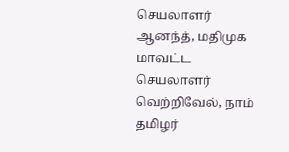செயலாளர் ஆனந்த், மதிமுக மாவட்ட செயலாளர் வெற்றிவேல், நாம் தமிழர்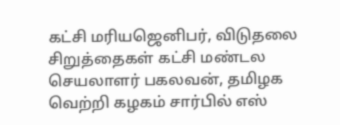கட்சி மரியஜெனிபர், விடுதலை சிறுத்தைகள் கட்சி மண்டல செயலாளர் பகலவன், தமிழக வெற்றி கழகம் சார்பில் எஸ்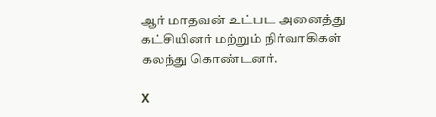ஆர் மாதவன் உட்பட அனைத்து கட்சியினர் மற்றும் நிர்வாகிகள் கலந்து கொண்டனர்.

X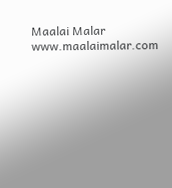Maalai Malar
www.maalaimalar.com